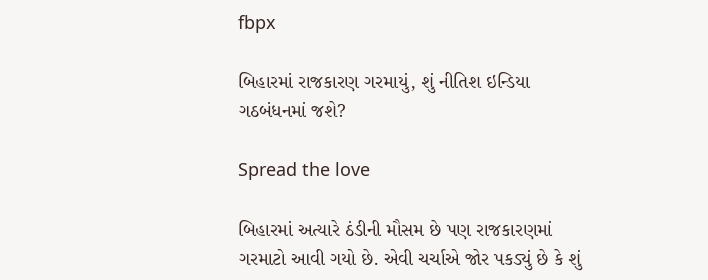fbpx

બિહારમાં રાજકારણ ગરમાયું, શું નીતિશ ઇન્ડિયા ગઠબંધનમાં જશે?

Spread the love

બિહારમાં અત્યારે ઠંડીની મૌસમ છે પણ રાજકારણમાં ગરમાટો આવી ગયો છે. એવી ચર્ચાએ જોર પકડ્યું છે કે શું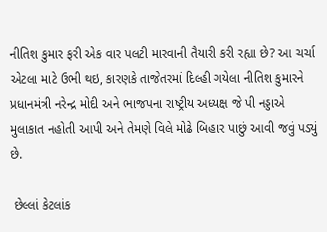નીતિશ કુમાર ફરી એક વાર પલટી મારવાની તૈયારી કરી રહ્યા છે? આ ચર્ચા એટલા માટે ઉભી થઇ, કારણકે તાજેતરમાં દિલ્હી ગયેલા નીતિશ કુમારને પ્રધાનમંત્રી નરેન્દ્ર મોદી અને ભાજપના રાષ્ટ્રીય અધ્યક્ષ જે પી નડ્ડાએ મુલાકાત નહોતી આપી અને તેમણે વિલે મોઢે બિહાર પાછું આવી જવું પડ્યું છે.

 છેલ્લાં કેટલાંક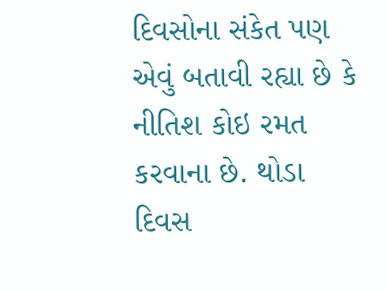દિવસોના સંકેત પણ એવું બતાવી રહ્યા છે કે નીતિશ કોઇ રમત કરવાના છે. થોડા દિવસ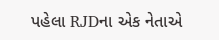પહેલા RJDના એક નેતાએ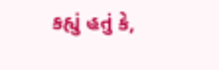કહ્યું હતું કે,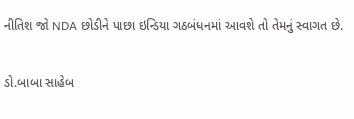નીતિશ જો NDA છોડીને પાછા ઇન્ડિયા ગઠબંધનમાં આવશે તો તેમનું સ્વાગત છે.

ડો.બાબા સાહેબ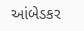આંબેડકર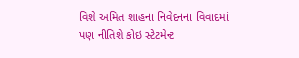વિશે અમિત શાહના નિવેદનના વિવાદમાં પણ નીતિશે કોઇ સ્ટેટમેન્ટ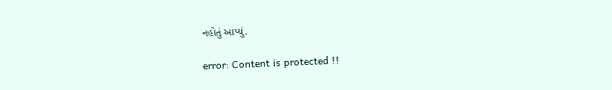નહોતું આપ્યું.

error: Content is protected !!